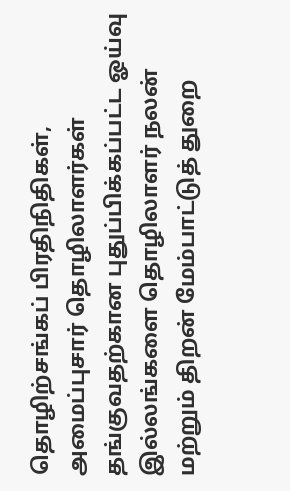தொழிற்சங்கப் பிரதிநிதிகள், அமைப்புசார் தொழிலாளர்கள் தங்குவதற்கான புதுப்பிக்கப்பட்ட ஓய்வு இல்லங்களை தொழிலாளர் நலன் மற்றும் திறன் மேம்பாட்டுத் துறை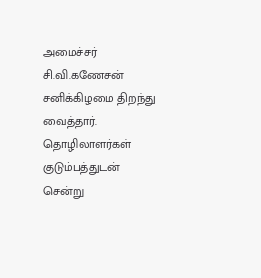அமைச்சர் சி.வி.கணேசன் சனிக்கிழமை திறந்து வைத்தார்.
தொழிலாளர்கள் குடும்பத்துடன் சென்று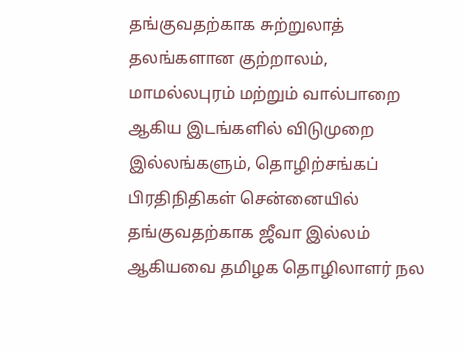தங்குவதற்காக சுற்றுலாத் தலங்களான குற்றாலம், மாமல்லபுரம் மற்றும் வால்பாறை ஆகிய இடங்களில் விடுமுறை இல்லங்களும், தொழிற்சங்கப் பிரதிநிதிகள் சென்னையில் தங்குவதற்காக ஜீவா இல்லம் ஆகியவை தமிழக தொழிலாளர் நல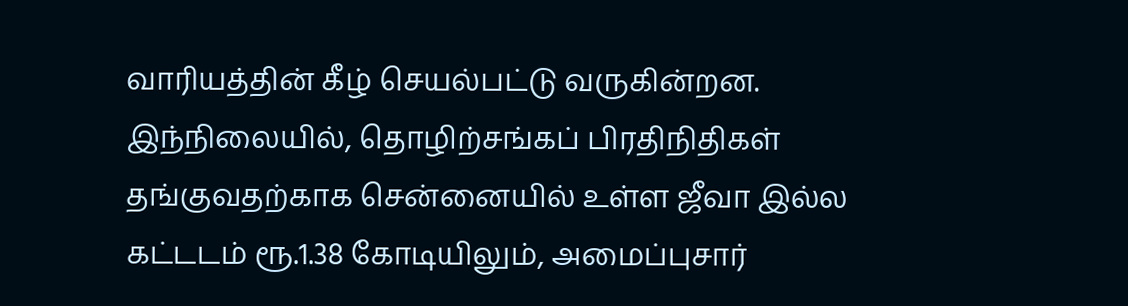வாரியத்தின் கீழ் செயல்பட்டு வருகின்றன.
இந்நிலையில், தொழிற்சங்கப் பிரதிநிதிகள் தங்குவதற்காக சென்னையில் உள்ள ஜீவா இல்ல கட்டடம் ரூ.1.38 கோடியிலும், அமைப்புசார்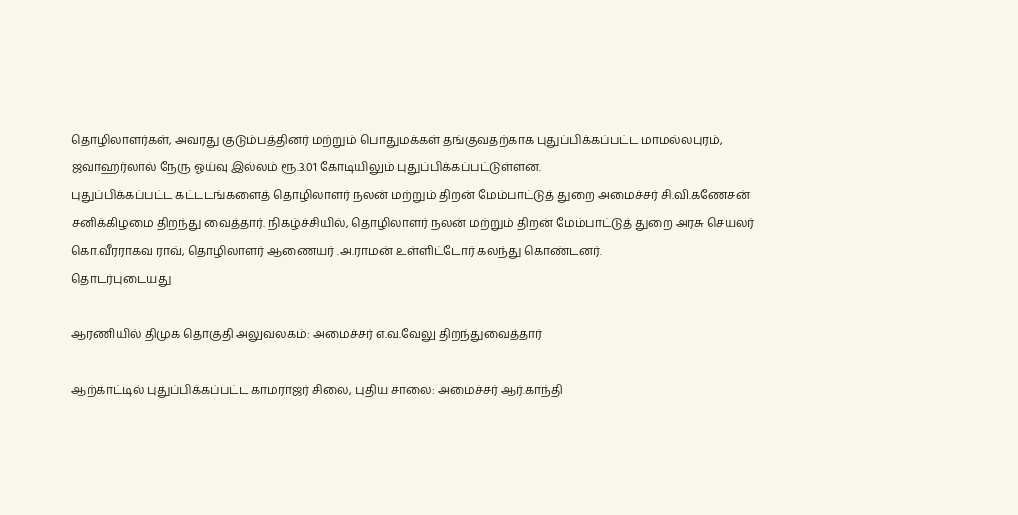தொழிலாளர்கள், அவரது குடும்பத்தினர் மற்றும் பொதுமக்கள் தங்குவதற்காக புதுப்பிக்கப்பட்ட மாமல்லபுரம், ஜவாஹர்லால் நேரு ஓய்வு இல்லம் ரூ.3.01 கோடியிலும் புதுப்பிக்கப்பட்டுள்ளன.
புதுப்பிக்கப்பட்ட கட்டடங்களைத் தொழிலாளர் நலன் மற்றும் திறன் மேம்பாட்டுத் துறை அமைச்சர் சி.வி.கணேசன் சனிக்கிழமை திறந்து வைத்தார். நிகழ்ச்சியில், தொழிலாளர் நலன் மற்றும் திறன் மேம்பாட்டுத் துறை அரசு செயலர் கொ.வீரராகவ ராவ், தொழிலாளர் ஆணையர் .அ.ராமன் உள்ளிட்டோர் கலந்து கொண்டனர்.
தொடர்புடையது

ஆரணியில் திமுக தொகுதி அலுவலகம்: அமைச்சர் எ.வ.வேலு திறந்துவைத்தார்

ஆற்காட்டில் புதுப்பிக்கப்பட்ட காமராஜர் சிலை, புதிய சாலை: அமைச்சர் ஆர்.காந்தி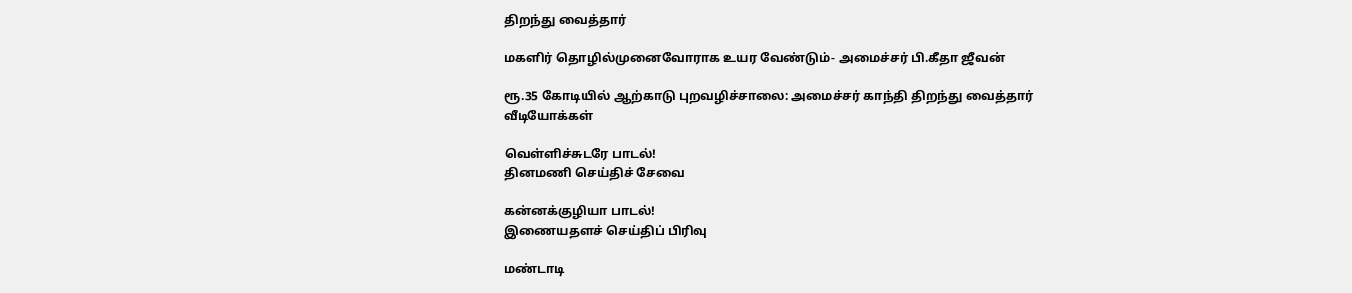திறந்து வைத்தார்

மகளிர் தொழில்முனைவோராக உயர வேண்டும்- அமைச்சர் பி.கீதா ஜீவன்

ரூ.35 கோடியில் ஆற்காடு புறவழிச்சாலை: அமைச்சர் காந்தி திறந்து வைத்தார்
வீடியோக்கள்

வெள்ளிச்சுடரே பாடல்!
தினமணி செய்திச் சேவை

கன்னக்குழியா பாடல்!
இணையதளச் செய்திப் பிரிவு

மண்டாடி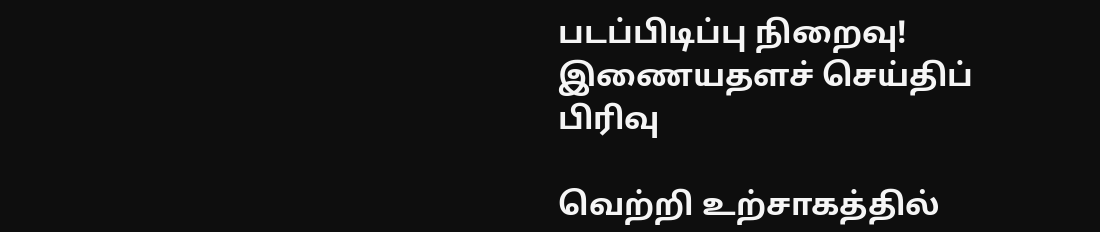படப்பிடிப்பு நிறைவு!
இணையதளச் செய்திப் பிரிவு

வெற்றி உற்சாகத்தில்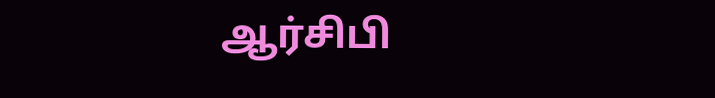ஆர்சிபி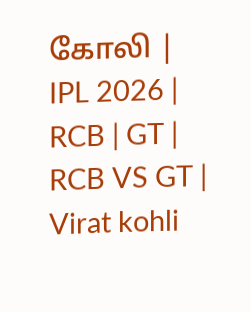கோலி | IPL 2026 | RCB | GT | RCB VS GT | Virat kohli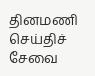தினமணி செய்திச் சேவை